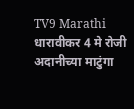TV9 Marathi
धारावीकर 4 मे रोजी अदानीच्या माटुंगा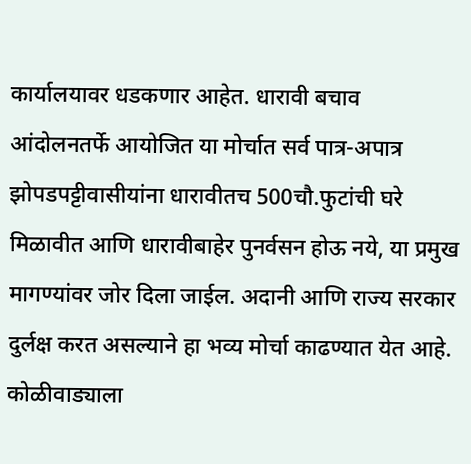कार्यालयावर धडकणार आहेत. धारावी बचाव आंदोलनतर्फे आयोजित या मोर्चात सर्व पात्र-अपात्र झोपडपट्टीवासीयांना धारावीतच 500चौ.फुटांची घरे मिळावीत आणि धारावीबाहेर पुनर्वसन होऊ नये, या प्रमुख मागण्यांवर जोर दिला जाईल. अदानी आणि राज्य सरकार दुर्लक्ष करत असल्याने हा भव्य मोर्चा काढण्यात येत आहे. कोळीवाड्याला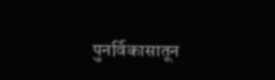पुनर्विकासातून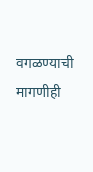वगळण्याची मागणीही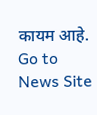कायम आहे.
Go to News Site